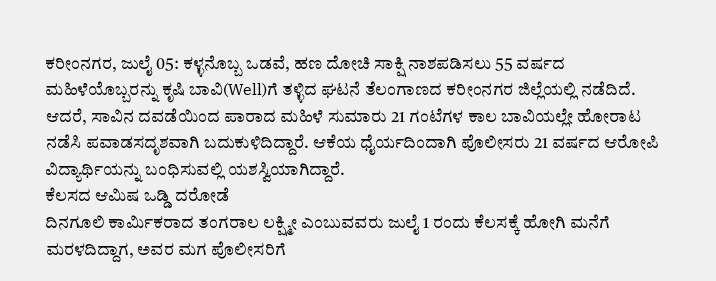ಕರೀಂನಗರ, ಜುಲೈ 05: ಕಳ್ಳನೊಬ್ಬ ಒಡವೆ, ಹಣ ದೋಚಿ ಸಾಕ್ಷಿ ನಾಶಪಡಿಸಲು 55 ವರ್ಷದ ಮಹಿಳೆಯೊಬ್ಬರನ್ನು ಕೃಷಿ ಬಾವಿ(Well)ಗೆ ತಳ್ಳಿದ ಘಟನೆ ತೆಲಂಗಾಣದ ಕರೀಂನಗರ ಜಿಲ್ಲೆಯಲ್ಲಿ ನಡೆದಿದೆ. ಆದರೆ, ಸಾವಿನ ದವಡೆಯಿಂದ ಪಾರಾದ ಮಹಿಳೆ ಸುಮಾರು 21 ಗಂಟೆಗಳ ಕಾಲ ಬಾವಿಯಲ್ಲೇ ಹೋರಾಟ ನಡೆಸಿ ಪವಾಡಸದೃಶವಾಗಿ ಬದುಕುಳಿದಿದ್ದಾರೆ. ಆಕೆಯ ಧೈರ್ಯದಿಂದಾಗಿ ಪೊಲೀಸರು 21 ವರ್ಷದ ಆರೋಪಿ ವಿದ್ಯಾರ್ಥಿಯನ್ನು ಬಂಧಿಸುವಲ್ಲಿ ಯಶಸ್ವಿಯಾಗಿದ್ದಾರೆ.
ಕೆಲಸದ ಆಮಿಷ ಒಡ್ಡಿ ದರೋಡೆ
ದಿನಗೂಲಿ ಕಾರ್ಮಿಕರಾದ ತಂಗರಾಲ ಲಕ್ಷ್ಮೀ ಎಂಬುವವರು ಜುಲೈ 1 ರಂದು ಕೆಲಸಕ್ಕೆ ಹೋಗಿ ಮನೆಗೆ ಮರಳದಿದ್ದಾಗ, ಅವರ ಮಗ ಪೊಲೀಸರಿಗೆ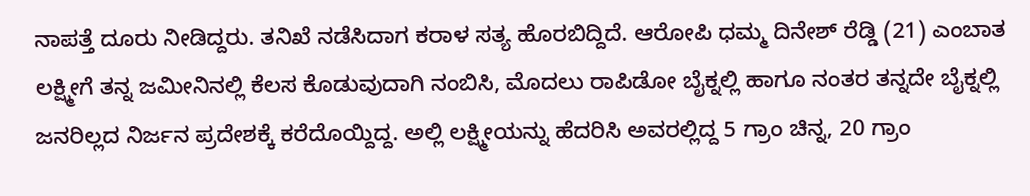ನಾಪತ್ತೆ ದೂರು ನೀಡಿದ್ದರು. ತನಿಖೆ ನಡೆಸಿದಾಗ ಕರಾಳ ಸತ್ಯ ಹೊರಬಿದ್ದಿದೆ. ಆರೋಪಿ ಧಮ್ಮ ದಿನೇಶ್ ರೆಡ್ಡಿ (21) ಎಂಬಾತ ಲಕ್ಷ್ಮೀಗೆ ತನ್ನ ಜಮೀನಿನಲ್ಲಿ ಕೆಲಸ ಕೊಡುವುದಾಗಿ ನಂಬಿಸಿ, ಮೊದಲು ರಾಪಿಡೋ ಬೈಕ್ನಲ್ಲಿ ಹಾಗೂ ನಂತರ ತನ್ನದೇ ಬೈಕ್ನಲ್ಲಿ ಜನರಿಲ್ಲದ ನಿರ್ಜನ ಪ್ರದೇಶಕ್ಕೆ ಕರೆದೊಯ್ದಿದ್ದ. ಅಲ್ಲಿ ಲಕ್ಷ್ಮೀಯನ್ನು ಹೆದರಿಸಿ ಅವರಲ್ಲಿದ್ದ 5 ಗ್ರಾಂ ಚಿನ್ನ, 20 ಗ್ರಾಂ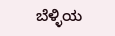ಬೆಳ್ಳಿಯ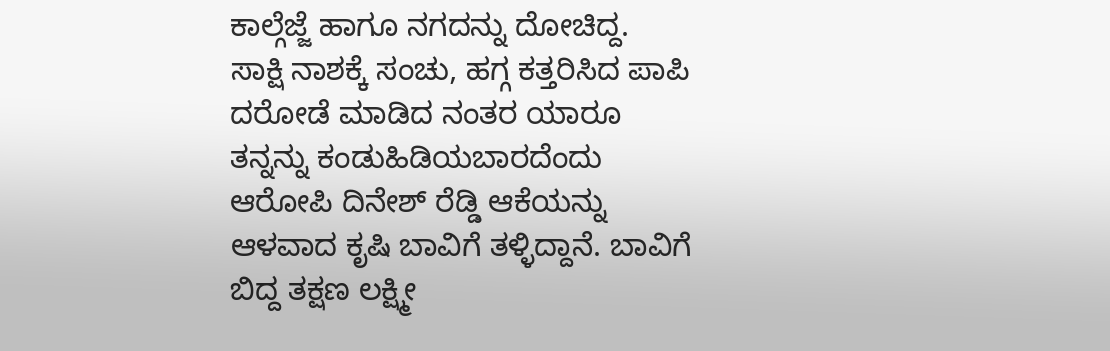ಕಾಲ್ಗೆಜ್ಜೆ ಹಾಗೂ ನಗದನ್ನು ದೋಚಿದ್ದ.
ಸಾಕ್ಷಿ ನಾಶಕ್ಕೆ ಸಂಚು, ಹಗ್ಗ ಕತ್ತರಿಸಿದ ಪಾಪಿ
ದರೋಡೆ ಮಾಡಿದ ನಂತರ ಯಾರೂ ತನ್ನನ್ನು ಕಂಡುಹಿಡಿಯಬಾರದೆಂದು ಆರೋಪಿ ದಿನೇಶ್ ರೆಡ್ಡಿ ಆಕೆಯನ್ನು ಆಳವಾದ ಕೃಷಿ ಬಾವಿಗೆ ತಳ್ಳಿದ್ದಾನೆ. ಬಾವಿಗೆ ಬಿದ್ದ ತಕ್ಷಣ ಲಕ್ಷ್ಮೀ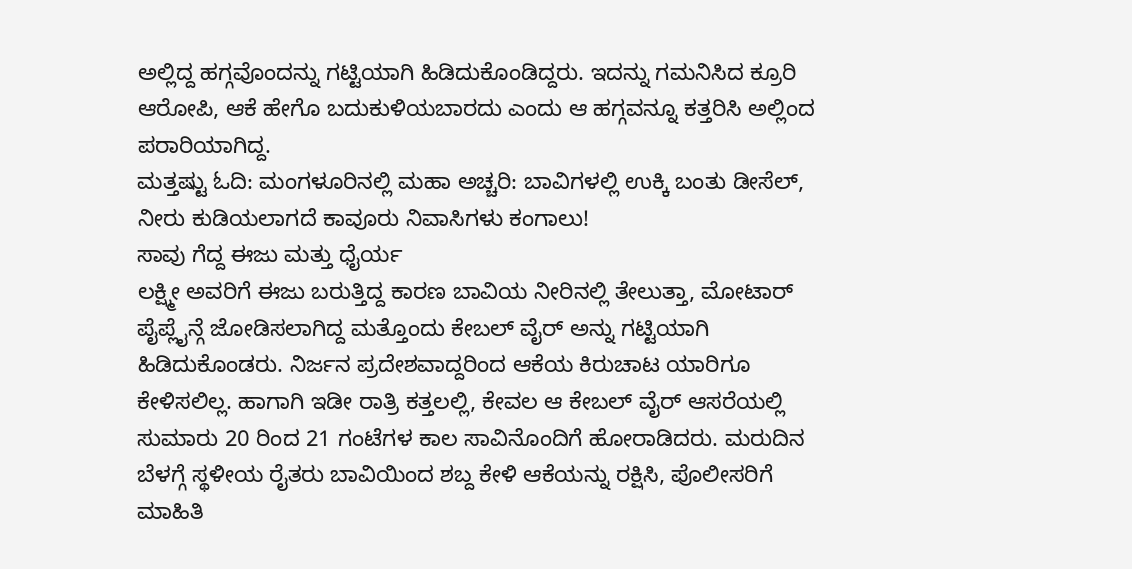ಅಲ್ಲಿದ್ದ ಹಗ್ಗವೊಂದನ್ನು ಗಟ್ಟಿಯಾಗಿ ಹಿಡಿದುಕೊಂಡಿದ್ದರು. ಇದನ್ನು ಗಮನಿಸಿದ ಕ್ರೂರಿ ಆರೋಪಿ, ಆಕೆ ಹೇಗೊ ಬದುಕುಳಿಯಬಾರದು ಎಂದು ಆ ಹಗ್ಗವನ್ನೂ ಕತ್ತರಿಸಿ ಅಲ್ಲಿಂದ ಪರಾರಿಯಾಗಿದ್ದ.
ಮತ್ತಷ್ಟು ಓದಿ: ಮಂಗಳೂರಿನಲ್ಲಿ ಮಹಾ ಅಚ್ಚರಿ: ಬಾವಿಗಳಲ್ಲಿ ಉಕ್ಕಿ ಬಂತು ಡೀಸೆಲ್, ನೀರು ಕುಡಿಯಲಾಗದೆ ಕಾವೂರು ನಿವಾಸಿಗಳು ಕಂಗಾಲು!
ಸಾವು ಗೆದ್ದ ಈಜು ಮತ್ತು ಧೈರ್ಯ
ಲಕ್ಷ್ಮೀ ಅವರಿಗೆ ಈಜು ಬರುತ್ತಿದ್ದ ಕಾರಣ ಬಾವಿಯ ನೀರಿನಲ್ಲಿ ತೇಲುತ್ತಾ, ಮೋಟಾರ್ ಪೈಪ್ಲೈನ್ಗೆ ಜೋಡಿಸಲಾಗಿದ್ದ ಮತ್ತೊಂದು ಕೇಬಲ್ ವೈರ್ ಅನ್ನು ಗಟ್ಟಿಯಾಗಿ ಹಿಡಿದುಕೊಂಡರು. ನಿರ್ಜನ ಪ್ರದೇಶವಾದ್ದರಿಂದ ಆಕೆಯ ಕಿರುಚಾಟ ಯಾರಿಗೂ ಕೇಳಿಸಲಿಲ್ಲ. ಹಾಗಾಗಿ ಇಡೀ ರಾತ್ರಿ ಕತ್ತಲಲ್ಲಿ, ಕೇವಲ ಆ ಕೇಬಲ್ ವೈರ್ ಆಸರೆಯಲ್ಲಿ ಸುಮಾರು 20 ರಿಂದ 21 ಗಂಟೆಗಳ ಕಾಲ ಸಾವಿನೊಂದಿಗೆ ಹೋರಾಡಿದರು. ಮರುದಿನ ಬೆಳಗ್ಗೆ ಸ್ಥಳೀಯ ರೈತರು ಬಾವಿಯಿಂದ ಶಬ್ದ ಕೇಳಿ ಆಕೆಯನ್ನು ರಕ್ಷಿಸಿ, ಪೊಲೀಸರಿಗೆ ಮಾಹಿತಿ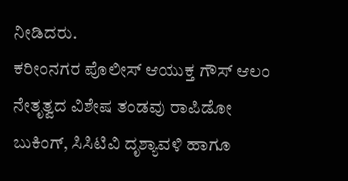ನೀಡಿದರು.
ಕರೀಂನಗರ ಪೊಲೀಸ್ ಆಯುಕ್ತ ಗೌಸ್ ಆಲಂ ನೇತೃತ್ವದ ವಿಶೇಷ ತಂಡವು ರಾಪಿಡೋ ಬುಕಿಂಗ್, ಸಿಸಿಟಿವಿ ದೃಶ್ಯಾವಳಿ ಹಾಗೂ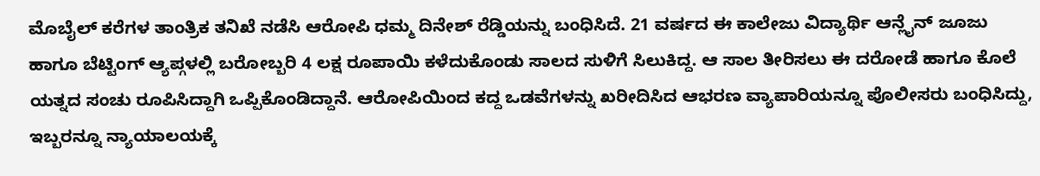ಮೊಬೈಲ್ ಕರೆಗಳ ತಾಂತ್ರಿಕ ತನಿಖೆ ನಡೆಸಿ ಆರೋಪಿ ಧಮ್ಮ ದಿನೇಶ್ ರೆಡ್ಡಿಯನ್ನು ಬಂಧಿಸಿದೆ. 21 ವರ್ಷದ ಈ ಕಾಲೇಜು ವಿದ್ಯಾರ್ಥಿ ಆನ್ಲೈನ್ ಜೂಜು ಹಾಗೂ ಬೆಟ್ಟಿಂಗ್ ಆ್ಯಪ್ಗಳಲ್ಲಿ ಬರೋಬ್ಬರಿ 4 ಲಕ್ಷ ರೂಪಾಯಿ ಕಳೆದುಕೊಂಡು ಸಾಲದ ಸುಳಿಗೆ ಸಿಲುಕಿದ್ದ. ಆ ಸಾಲ ತೀರಿಸಲು ಈ ದರೋಡೆ ಹಾಗೂ ಕೊಲೆ ಯತ್ನದ ಸಂಚು ರೂಪಿಸಿದ್ದಾಗಿ ಒಪ್ಪಿಕೊಂಡಿದ್ದಾನೆ. ಆರೋಪಿಯಿಂದ ಕದ್ದ ಒಡವೆಗಳನ್ನು ಖರೀದಿಸಿದ ಆಭರಣ ವ್ಯಾಪಾರಿಯನ್ನೂ ಪೊಲೀಸರು ಬಂಧಿಸಿದ್ದು, ಇಬ್ಬರನ್ನೂ ನ್ಯಾಯಾಲಯಕ್ಕೆ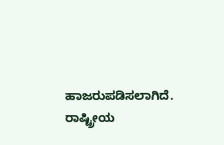ಹಾಜರುಪಡಿಸಲಾಗಿದೆ.
ರಾಷ್ಟ್ರೀಯ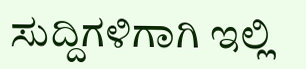ಸುದ್ದಿಗಳಿಗಾಗಿ ಇಲ್ಲಿ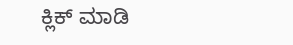ಕ್ಲಿಕ್ ಮಾಡಿ